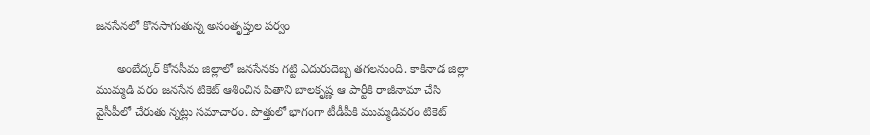జనసేనలో కొనసాగుతున్న అసంతృప్తుల పర్వం

      అంబేద్కర్ కోనసీమ జిల్లాలో జనసేనకు గట్టి ఎదురుదెబ్బ తగలనుంది. కాకినాడ జిల్లా ముమ్మడి వరం జనసేన టికెట్ ఆశించిన పితాని బాలకృష్ణ ఆ పార్టీకి రాజీనామా చేసి వైసీపీలో చేరుతు న్నట్లు సమాచారం. పొత్తులో భాగంగా టీడీపీకి ముమ్మడివరం టికెట్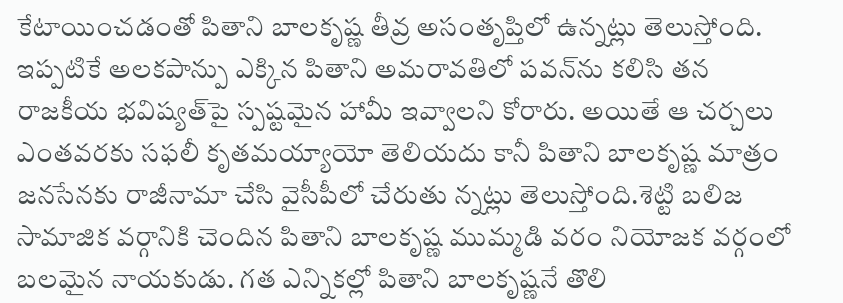కేటాయించడంతో పితాని బాలకృష్ణ తీవ్ర అసంతృప్తిలో ఉన్నట్లు తెలుస్తోంది. ఇప్పటికే అలకపాన్పు ఎక్కిన పితాని అమరావతిలో పవన్‌ను కలిసి తన రాజకీయ భవిష్యత్‌పై స్పష్టమైన హామీ ఇవ్వాలని కోరారు. అయితే ఆ చర్చలు ఎంతవరకు సఫలీ కృతమయ్యాయో తెలియదు కానీ పితాని బాలకృష్ణ మాత్రం జనసేనకు రాజీనామా చేసి వైసీపీలో చేరుతు న్నట్లు తెలుస్తోంది.శెట్టి బలిజ సామాజిక వర్గానికి చెందిన పితాని బాలకృష్ణ ముమ్మడి వరం నియోజక వర్గంలో బలమైన నాయకుడు. గత ఎన్నికల్లో పితాని బాలకృష్ణనే తొలి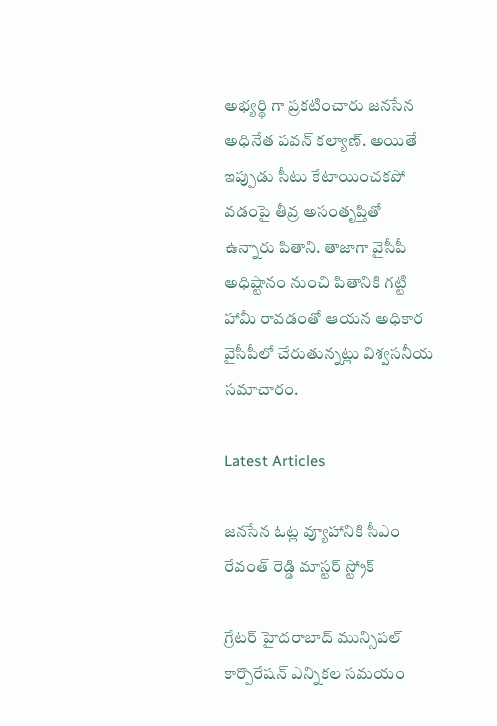అభ్యర్థి గా ప్రకటించారు జనసేన అధినేత పవన్‌ కల్యాణ్‌. అయితే ఇప్పుడు సీటు కేటాయించకపో వడంపై తీవ్ర అసంతృప్తితో ఉన్నారు పితాని. తాజాగా వైసీపీ అధిష్టానం నుంచి పితానికి గట్టి హామీ రావడంతో ఆయన అధికార వైసీపీలో చేరుతున్నట్లు విశ్వసనీయ సమాచారం.

Latest Articles

జనసేన ఓట్ల వ్యూహానికి సీఎం రేవంత్ రెడ్డి మాస్టర్ స్ట్రోక్

గ్రేటర్ హైదరాబాద్ మున్సిపల్ కార్పొరేషన్ ఎన్నికల సమయం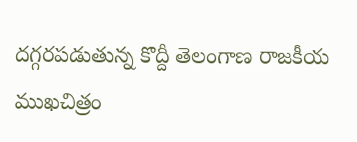దగ్గరపడుతున్న కొద్దీ తెలంగాణ రాజకీయ ముఖచిత్రం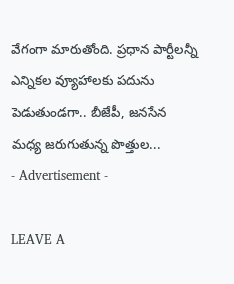వేగంగా మారుతోంది. ప్రధాన పార్టీలన్నీ ఎన్నికల వ్యూహాలకు పదును పెడుతుండగా.. బీజేపీ, జనసేన మధ్య జరుగుతున్న పొత్తుల...
- Advertisement -

LEAVE A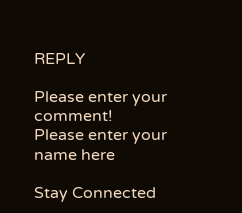REPLY

Please enter your comment!
Please enter your name here

Stay Connected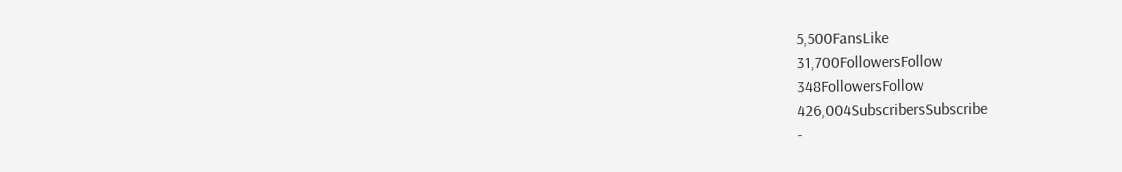5,500FansLike
31,700FollowersFollow
348FollowersFollow
426,004SubscribersSubscribe
-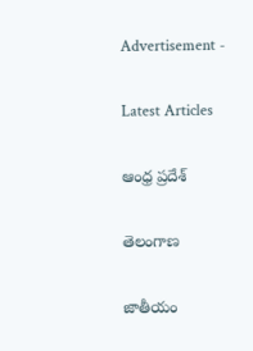Advertisement -

Latest Articles

ఆంధ్ర ప్రదేశ్

తెలంగాణ

జాతీయం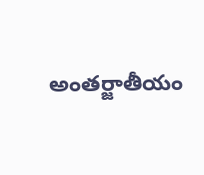అంతర్జాతీయం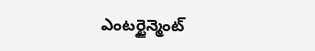ఎంటర్టైన్మెంట్